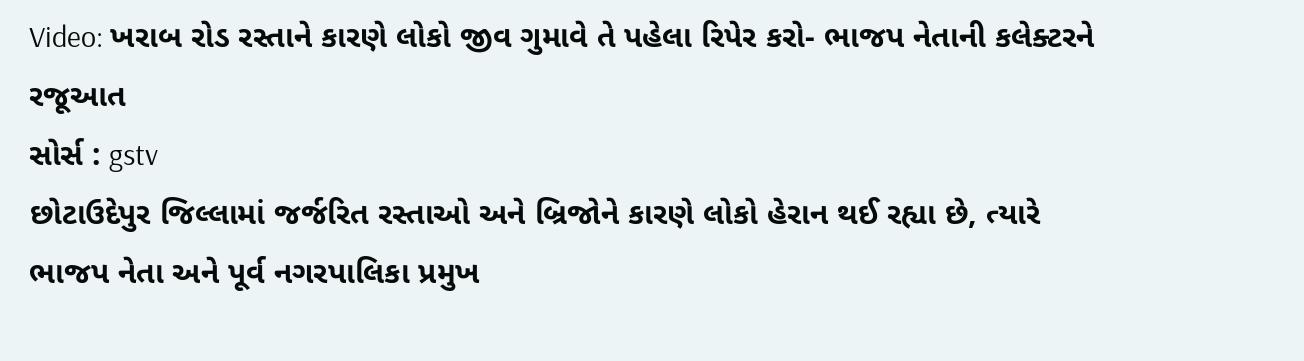Video: ખરાબ રોડ રસ્તાને કારણે લોકો જીવ ગુમાવે તે પહેલા રિપેર કરો- ભાજપ નેતાની કલેક્ટરને રજૂઆત
સોર્સ : gstv
છોટાઉદેપુર જિલ્લામાં જર્જરિત રસ્તાઓ અને બ્રિજોને કારણે લોકો હેરાન થઈ રહ્યા છે, ત્યારે ભાજપ નેતા અને પૂર્વ નગરપાલિકા પ્રમુખ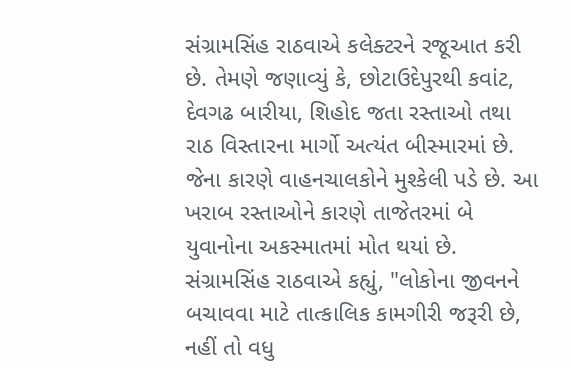સંગ્રામસિંહ રાઠવાએ કલેક્ટરને રજૂઆત કરી છે. તેમણે જણાવ્યું કે, છોટાઉદેપુરથી કવાંટ, દેવગઢ બારીયા, શિહોદ જતા રસ્તાઓ તથા રાઠ વિસ્તારના માર્ગો અત્યંત બીસ્મારમાં છે. જેના કારણે વાહનચાલકોને મુશ્કેલી પડે છે. આ ખરાબ રસ્તાઓને કારણે તાજેતરમાં બે યુવાનોના અકસ્માતમાં મોત થયાં છે.
સંગ્રામસિંહ રાઠવાએ કહ્યું, "લોકોના જીવનને બચાવવા માટે તાત્કાલિક કામગીરી જરૂરી છે, નહીં તો વધુ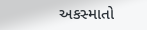અકસ્માતો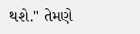થશે." તેમણે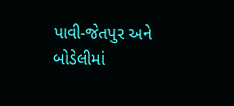પાવી-જેતપુર અને બોડેલીમાં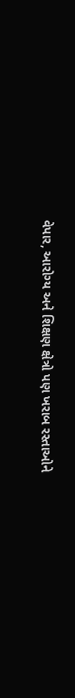વેપાર, આરોગ્ય અને શિક્ષણ ક્ષેત્રો પણ ખરાબ રસ્તાઓને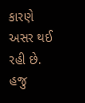કારણે અસર થઈ રહી છે. હજુ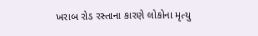ખરાબ રોડ રસ્તાના કારણે લોકોના મૃત્યુ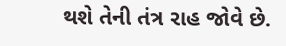થશે તેની તંત્ર રાહ જોવે છે.